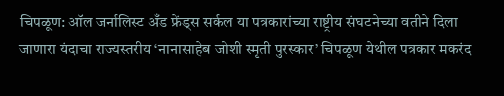चिपळूण: ऑल जर्नालिस्ट अँड फ्रेंड्स सर्कल या पत्रकारांच्या राष्ट्रीय संघटनेच्या वतीने दिला जाणारा यंदाचा राज्यस्तरीय ‘नानासाहेब जोशी स्मृती पुरस्कार’ चिपळूण येथील पत्रकार मकरंद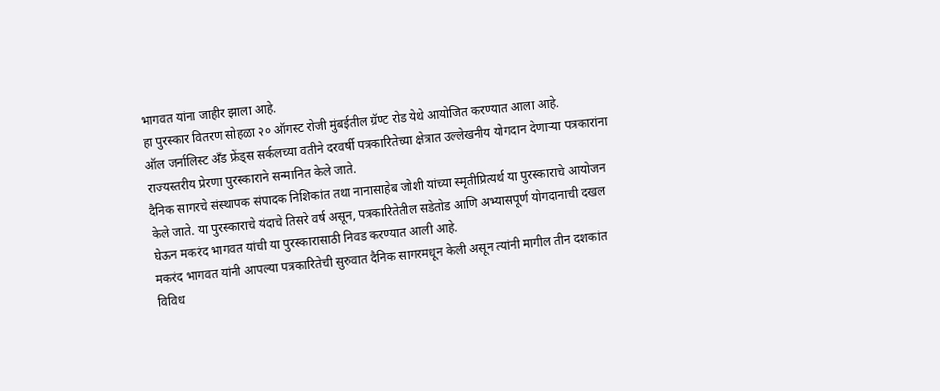भागवत यांना जाहीर झाला आहे.
हा पुरस्कार वितरण सोहळा २० ऑगस्ट रोजी मुंबईतील ग्रॅण्ट रोड येथे आयोजित करण्यात आला आहे.
ऑल जर्नालिस्ट अँड फ्रेंड्स सर्कलच्या वतीने दरवर्षी पत्रकारितेच्या क्षेत्रात उल्लेखनीय योगदान देणाऱ्या पत्रकारांना राज्यस्तरीय प्रेरणा पुरस्काराने सन्मानित केले जाते.
दैनिक सागरचे संस्थापक संपादक निशिकांत तथा नानासाहेब जोशी यांच्या स्मृतीप्रित्यर्थ या पुरस्काराचे आयोजन केले जाते. या पुरस्काराचे यंदाचे तिसरे वर्ष असून, पत्रकारितेतील सडेतोड आणि अभ्यासपूर्ण योगदानाची दखल घेऊन मकरंद भागवत यांची या पुरस्कारासाठी निवड करण्यात आली आहे.
मकरंद भागवत यांनी आपल्या पत्रकारितेची सुरुवात दैनिक सागरमधून केली असून त्यांनी मागील तीन दशकांत विविध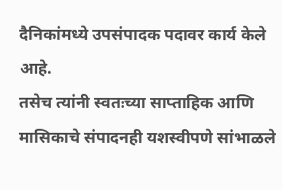दैनिकांमध्ये उपसंपादक पदावर कार्य केले आहे.
तसेच त्यांनी स्वतःच्या साप्ताहिक आणि मासिकाचे संपादनही यशस्वीपणे सांभाळले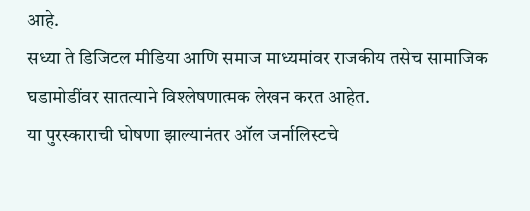आहे.
सध्या ते डिजिटल मीडिया आणि समाज माध्यमांवर राजकीय तसेच सामाजिक घडामोडींवर सातत्याने विश्लेषणात्मक लेखन करत आहेत.
या पुरस्काराची घोषणा झाल्यानंतर ऑल जर्नालिस्टचे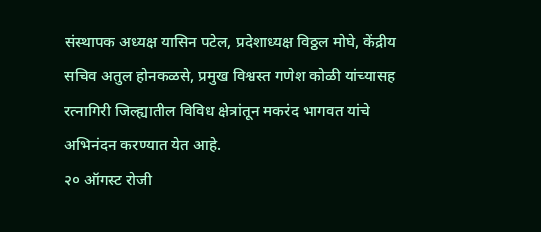संस्थापक अध्यक्ष यासिन पटेल, प्रदेशाध्यक्ष विठ्ठल मोघे, केंद्रीय सचिव अतुल होनकळसे, प्रमुख विश्वस्त गणेश कोळी यांच्यासह रत्नागिरी जिल्ह्यातील विविध क्षेत्रांतून मकरंद भागवत यांचे अभिनंदन करण्यात येत आहे.
२० ऑगस्ट रोजी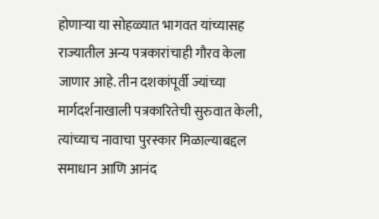होणाऱ्या या सोहळ्यात भागवत यांच्यासह राज्यातील अन्य पत्रकारांचाही गौरव केला जाणार आहे. तीन दशकांपूर्वी ज्यांच्या मार्गदर्शनाखाली पत्रकारितेची सुरुवात केली, त्यांच्याच नावाचा पुरस्कार मिळाल्याबद्दल समाधान आणि आनंद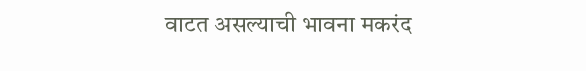वाटत असल्याची भावना मकरंद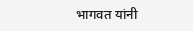भागवत यांनी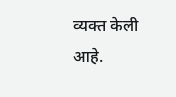व्यक्त केली आहे.